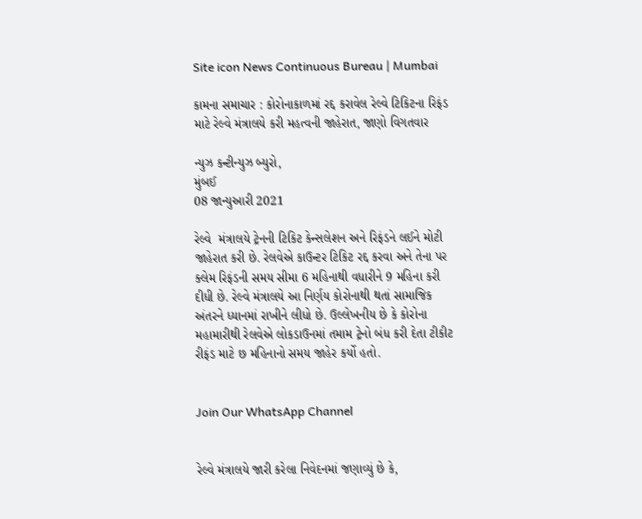Site icon News Continuous Bureau | Mumbai

કામના સમાચાર : કોરોનાકાળમાં રદ્દ કરાવેલ રેલ્વે ટિકિટના રિફંડ માટે રેલ્વે મંત્રાલયે કરી મહત્વની જાહેરાત, જાણો વિગતવાર

ન્યુઝ કન્ટીન્યુઝ બ્યુરો,
મુંબઈ
08 જાન્યુઆરી 2021

રેલ્વે  મંત્રાલયે ટ્રેનની ટિકિટ કેન્સલેશન અને રિફંડને લઈને મોટી જાહેરાત કરી છે. રેલવેએ કાઉન્ટર ટિકિટ રદ્દ કરવા અને તેના પર ક્લેમ રિફંડની સમય સીમા 6 મહિનાથી વધારીને 9 મહિના કરી દીધી છે. રેલ્વે મંત્રાલયે આ નિર્ણય કોરોનાથી થતાં સામાજિક અંતરને ધ્યાનમાં રાખીને લીધો છે. ઉલ્લેખનીય છે કે કોરોના મહામારીથી રેલવેએ લોકડાઉનમાં તમામ ટ્રેનો બંધ કરી દેતા ટીકીટ રીફંડ માટે છ મહિનાનો સમય જાહેર કર્યો હતો.


Join Our WhatsApp Channel


રેલ્વે મંત્રાલયે જારી કરેલા નિવેદનમાં જણાવ્યું છે કે,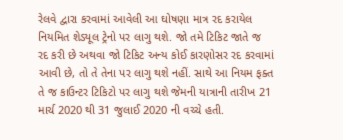રેલવે દ્વારા કરવામાં આવેલી આ ઘોષણા માત્ર રદ કરાયેલ નિયમિત શેડ્યૂલ ટ્રેનો પર લાગુ થશે. જો તમે ટિકિટ જાતે જ રદ કરી છે અથવા જો ટિકિટ અન્ય કોઈ કારણોસર રદ કરવામાં આવી છે, તો તે તેના પર લાગુ થશે નહીં. સાથે આ નિયમ ફક્ત તે જ કાઉન્ટર ટિકિટો પર લાગુ થશે જેમની યાત્રાની તારીખ 21 માર્ચ 2020 થી 31 જુલાઈ 2020 ની વચ્ચે હતી.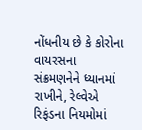નોંધનીય છે કે કોરોના વાયરસના સંક્રમણનેને ધ્યાનમાં રાખીને, રેલ્વેએ રિફંડના નિયમોમાં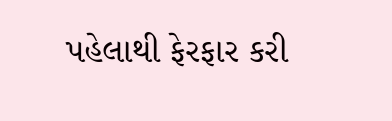પહેલાથી ફેરફાર કરી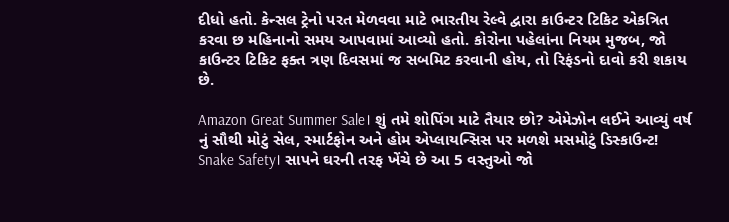દીધો હતો. કેન્સલ ટ્રેનો પરત મેળવવા માટે ભારતીય રેલ્વે દ્વારા કાઉન્ટર ટિકિટ એકત્રિત કરવા છ મહિનાનો સમય આપવામાં આવ્યો હતો. કોરોના પહેલાંના નિયમ મુજબ, જો કાઉન્ટર ટિકિટ ફક્ત ત્રણ દિવસમાં જ સબમિટ કરવાની હોય, તો રિફંડનો દાવો કરી શકાય છે.

Amazon Great Summer Sale। શું તમે શોપિંગ માટે તૈયાર છો? એમેઝોન લઈને આવ્યું વર્ષ નું સૌથી મોટું સેલ, સ્માર્ટફોન અને હોમ એપ્લાયન્સિસ પર મળશે મસમોટું ડિસ્કાઉન્ટ!
Snake Safety। સાપને ઘરની તરફ ખેંચે છે આ 5 વસ્તુઓ જો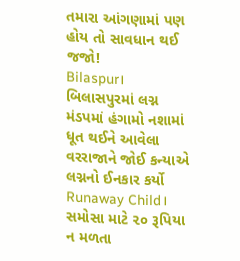તમારા આંગણામાં પણ હોય તો સાવધાન થઈ જજો!
Bilaspur। બિલાસપુરમાં લગ્ન મંડપમાં હંગામો નશામાં ધૂત થઈને આવેલા વરરાજાને જોઈ કન્યાએ લગ્નનો ઈનકાર કર્યો
Runaway Child। સમોસા માટે ૨૦ રૂપિયા ન મળતા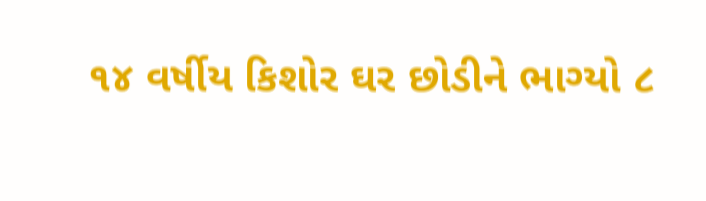૧૪ વર્ષીય કિશોર ઘર છોડીને ભાગ્યો ૮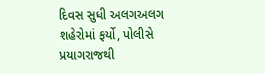દિવસ સુધી અલગઅલગ શહેરોમાં ફર્યો, પોલીસે પ્રયાગરાજથી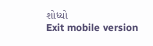શોધ્યો
Exit mobile version